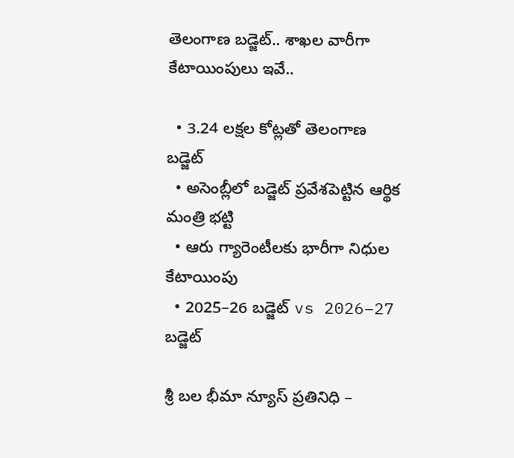తెలంగాణ బడ్జెట్.. శాఖల వారీగా కేటాయింపులు ఇవే..

  • 3.24 లక్షల కోట్లతో తెలంగాణ బడ్జెట్
  • అసెంబ్లీలో బడ్జెట్ ప్రవేశపెట్టిన ఆర్థిక మంత్రి భట్టి
  • ఆరు గ్యారెంటీలకు భారీగా నిధుల కేటాయింపు
  • 2025–26 బడ్జెట్ vs 2026–27 బడ్జెట్

శ్రీ బల భీమా న్యూస్ ప్రతినిధి –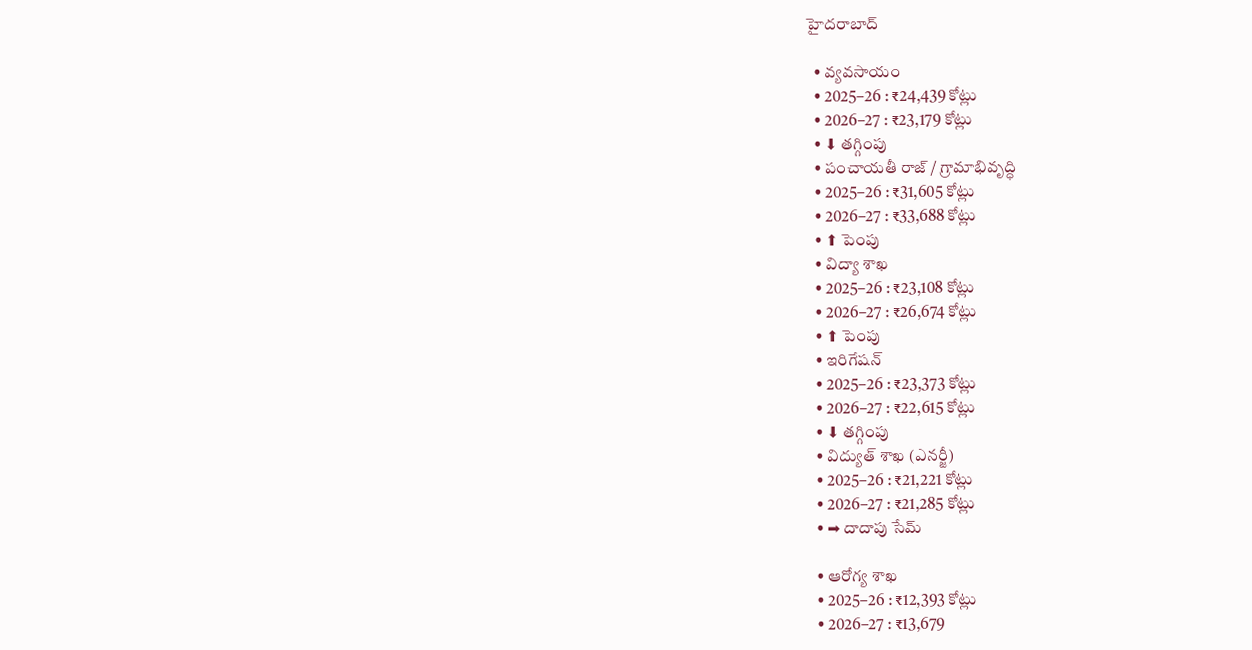హైదరాబాద్

  • వ్యవసాయం
  • 2025–26 : ₹24,439 కోట్లు
  • 2026–27 : ₹23,179 కోట్లు
  • ⬇ తగ్గింపు
  • పంచాయతీ రాజ్ / గ్రామాభివృద్ధి
  • 2025–26 : ₹31,605 కోట్లు
  • 2026–27 : ₹33,688 కోట్లు
  • ⬆ పెంపు
  • విద్యా శాఖ
  • 2025–26 : ₹23,108 కోట్లు
  • 2026–27 : ₹26,674 కోట్లు
  • ⬆ పెంపు
  • ఇరిగేషన్
  • 2025–26 : ₹23,373 కోట్లు
  • 2026–27 : ₹22,615 కోట్లు
  • ⬇ తగ్గింపు
  • విద్యుత్ శాఖ (ఎనర్జీ)
  • 2025–26 : ₹21,221 కోట్లు
  • 2026–27 : ₹21,285 కోట్లు
  • ➡ దాదాపు సేమ్

  • ఆరోగ్య శాఖ
  • 2025–26 : ₹12,393 కోట్లు
  • 2026–27 : ₹13,679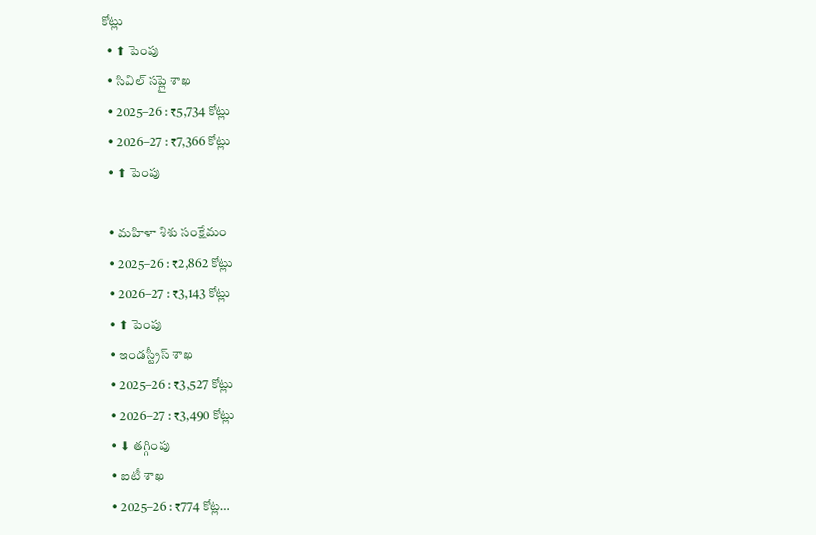కోట్లు
  • ⬆ పెంపు
  • సివిల్ సప్లై శాఖ
  • 2025–26 : ₹5,734 కోట్లు
  • 2026–27 : ₹7,366 కోట్లు
  • ⬆ పెంపు

  • మహిళా శిశు సంక్షేమం
  • 2025–26 : ₹2,862 కోట్లు
  • 2026–27 : ₹3,143 కోట్లు
  • ⬆ పెంపు
  • ఇండస్ట్రీస్ శాఖ
  • 2025–26 : ₹3,527 కోట్లు
  • 2026–27 : ₹3,490 కోట్లు
  • ⬇ తగ్గింపు
  • ఐటీ శాఖ
  • 2025–26 : ₹774 కోట్ల…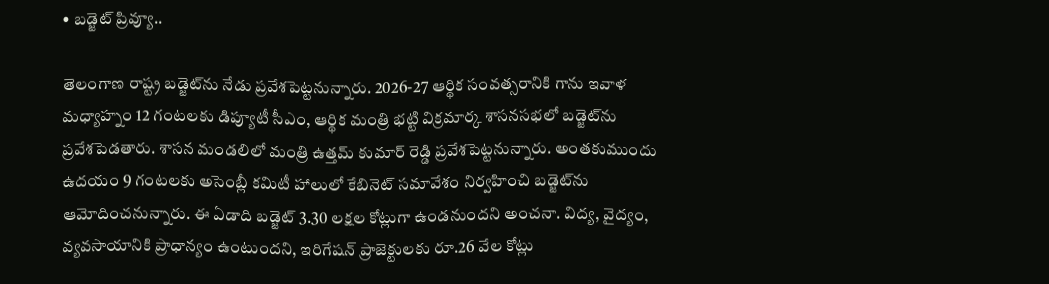• బడ్జెట్ ప్రివ్యూ..

తెలంగాణ రాష్ట్ర బడ్జెట్‌ను నేడు ప్రవేశపెట్టనున్నారు. 2026-27 ఆర్థిక సంవత్సరానికి గాను ఇవాళ మధ్యాహ్నం 12 గంటలకు డిప్యూటీ సీఎం, ఆర్థిక మంత్రి భట్టి విక్రమార్క శాసనసభలో బడ్జెట్‌ను ప్రవేశపెడతారు. శాసన మండలిలో మంత్రి ఉత్తమ్ కుమార్ రెడ్డి ప్రవేశపెట్టనున్నారు. అంతకుముందు ఉదయం 9 గంటలకు అసెంబ్లీ కమిటీ హాలులో కేబినెట్ సమావేశం నిర్వహించి బడ్జెట్‌ను ఆమోదించనున్నారు. ఈ ఏడాది బడ్జెట్ 3.30 లక్షల కోట్లుగా ఉండనుందని అంచనా. విద్య, వైద్యం, వ్యవసాయానికి ప్రాధాన్యం ఉంటుందని, ఇరిగేషన్ ప్రాజెక్టులకు రూ.26 వేల కోట్లు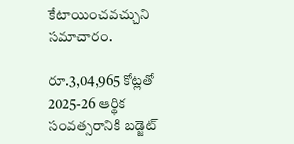కేటాయించవచ్చుని సమాచారం.

రూ.3,04,965 కోట్లతో 2025-26 ఆర్థిక సంవత్సరానికి బడ్జెట్‌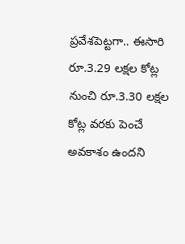ప్రవేశపెట్టగా.. ఈసారి రూ.3.29 లక్షల కోట్ల నుంచి రూ.3.30 లక్షల కోట్ల వరకు పెంచే అవకాశం ఉందని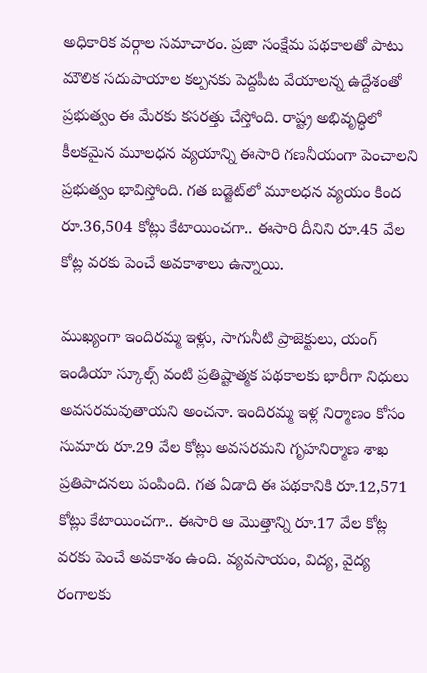అధికారిక వర్గాల సమాచారం. ప్రజా సంక్షేమ పథకాలతో పాటు మౌలిక సదుపాయాల కల్పనకు పెద్దపీట వేయాలన్న ఉద్దేశంతో ప్రభుత్వం ఈ మేరకు కసరత్తు చేస్తోంది. రాష్ట్ర అభివృద్ధిలో కీలకమైన మూలధన వ్యయాన్ని ఈసారి గణనీయంగా పెంచాలని ప్రభుత్వం భావిస్తోంది. గత బడ్జెట్‌లో మూలధన వ్యయం కింద రూ.36,504 కోట్లు కేటాయించగా.. ఈసారి దీనిని రూ.45 వేల కోట్ల వరకు పెంచే అవకాశాలు ఉన్నాయి.

ముఖ్యంగా ఇందిరమ్మ ఇళ్లు, సాగునీటి ప్రాజెక్టులు, యంగ్ ఇండియా స్కూల్స్ వంటి ప్రతిష్టాత్మక పథకాలకు భారీగా నిధులు అవసరమవుతాయని అంచనా. ఇందిరమ్మ ఇళ్ల నిర్మాణం కోసం సుమారు రూ.29 వేల కోట్లు అవసరమని గృహనిర్మాణ శాఖ ప్రతిపాదనలు పంపింది. గత ఏడాది ఈ పథకానికి రూ.12,571 కోట్లు కేటాయించగా.. ఈసారి ఆ మొత్తాన్ని రూ.17 వేల కోట్ల వరకు పెంచే అవకాశం ఉంది. వ్యవసాయం, విద్య, వైద్య రంగాలకు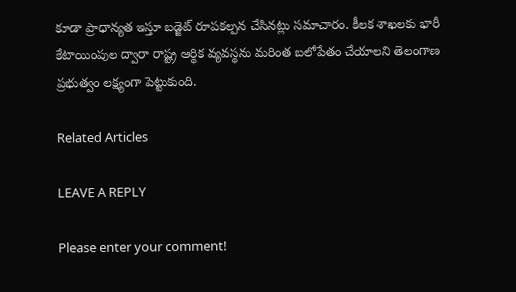కూడా ప్రాధాన్యత ఇస్తూ బడ్జెట్ రూపకల్పన చేసినట్లు సమాచారం. కీలక శాఖలకు భారీ కేటాయింపుల ద్వారా రాష్ట్ర ఆర్థిక వ్యవస్థను మరింత బలోపేతం చేయాలని తెలంగాణ ప్రభుత్వం లక్ష్యంగా పెట్టుకుంది.

Related Articles

LEAVE A REPLY

Please enter your comment!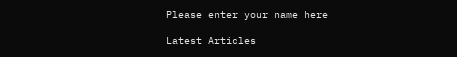Please enter your name here

Latest Articles